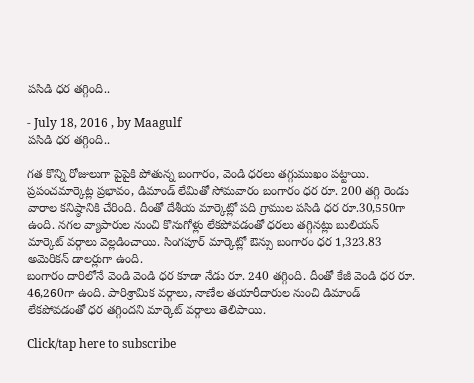పసిడి ధర తగ్గింది..

- July 18, 2016 , by Maagulf
పసిడి ధర తగ్గింది..

గత కొన్ని రోజులుగా పైపైకి పోతున్న బంగారం, వెండి ధరలు తగ్గుముఖం పట్టాయి. ప్రపంచమార్కెట్ల ప్రభావం, డిమాండ్‌ లేమితో సోమవారం బంగారం ధర రూ. 200 తగ్గి రెండు వారాల కనిష్ఠానికి చేరింది. దీంతో దేశీయ మార్కెట్లో పది గ్రాముల పసిడి ధర రూ.30,550గా ఉంది. నగల వ్యాపారుల నుంచి కొనుగోళ్లు లేకపోవడంతో ధరలు తగ్గినట్లు బులియన్‌ మార్కెట్‌ వర్గాలు వెల్లడించాయి. సింగపూర్‌ మార్కెట్లో ఔన్సు బంగారం ధర 1,323.83 అమెరికన్‌ డాలర్లుగా ఉంది.
బంగారం దారిలోనే వెండి వెండి ధర కూడా నేడు రూ. 240 తగ్గింది. దీంతో కేజీ వెండి ధర రూ. 46,260గా ఉంది. పారిశ్రామిక వర్గాలు, నాణేల తయారీదారుల నుంచి డిమాండ్‌ లేకపోవడంతో ధర తగ్గిందని మార్కెట్‌ వర్గాలు తెలిపాయి.

Click/tap here to subscribe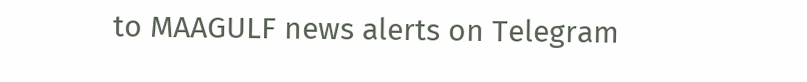to MAAGULF news alerts on Telegram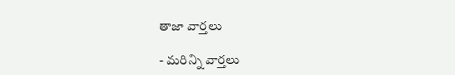తాజా వార్తలు

- మరిన్ని వార్తలు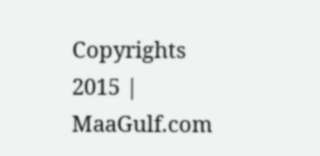Copyrights 2015 | MaaGulf.com